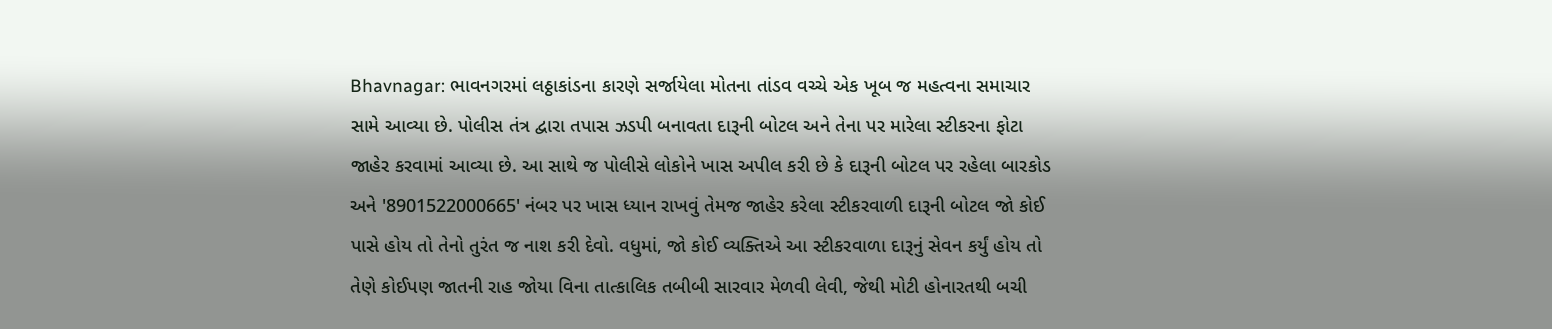Bhavnagar: ભાવનગરમાં લઠ્ઠાકાંડના કારણે સર્જાયેલા મોતના તાંડવ વચ્ચે એક ખૂબ જ મહત્વના સમાચાર સામે આવ્યા છે. પોલીસ તંત્ર દ્વારા તપાસ ઝડપી બનાવતા દારૂની બોટલ અને તેના પર મારેલા સ્ટીકરના ફોટા જાહેર કરવામાં આવ્યા છે. આ સાથે જ પોલીસે લોકોને ખાસ અપીલ કરી છે કે દારૂની બોટલ પર રહેલા બારકોડ અને '8901522000665' નંબર પર ખાસ ધ્યાન રાખવું તેમજ જાહેર કરેલા સ્ટીકરવાળી દારૂની બોટલ જો કોઈ પાસે હોય તો તેનો તુરંત જ નાશ કરી દેવો. વધુમાં, જો કોઈ વ્યક્તિએ આ સ્ટીકરવાળા દારૂનું સેવન કર્યું હોય તો તેણે કોઈપણ જાતની રાહ જોયા વિના તાત્કાલિક તબીબી સારવાર મેળવી લેવી, જેથી મોટી હોનારતથી બચી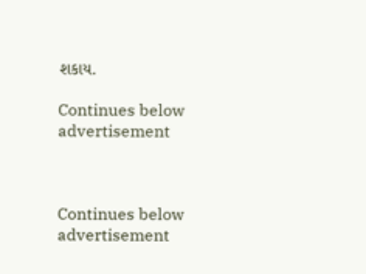શકાય.

Continues below advertisement



Continues below advertisement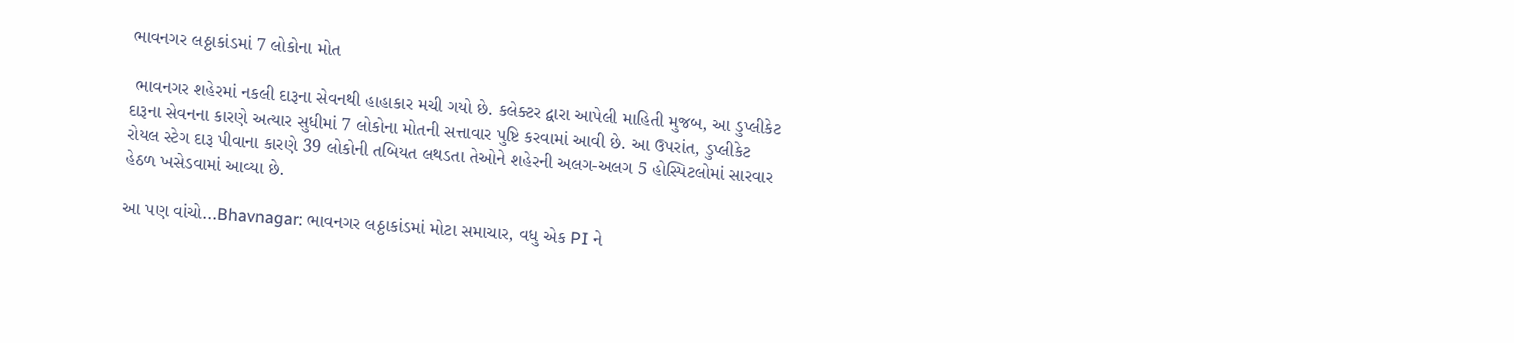ભાવનગર લઠ્ઠાકાંડમાં 7 લોકોના મોત

 ભાવનગર શહેરમાં નકલી દારૂના સેવનથી હાહાકાર મચી ગયો છે. કલેક્ટર દ્વારા આપેલી માહિતી મુજબ, આ ડુપ્લીકેટ દારૂના સેવનના કારણે અત્યાર સુધીમાં 7 લોકોના મોતની સત્તાવાર પુષ્ટિ કરવામાં આવી છે. આ ઉપરાંત, ડુપ્લીકેટ રોયલ સ્ટેગ દારૂ પીવાના કારણે 39 લોકોની તબિયત લથડતા તેઓને શહેરની અલગ-અલગ 5 હોસ્પિટલોમાં સારવાર હેઠળ ખસેડવામાં આવ્યા છે.

આ પણ વાંચો...Bhavnagar: ભાવનગર લઠ્ઠાકાંડમાં મોટા સમાચાર, વધુ એક PI ને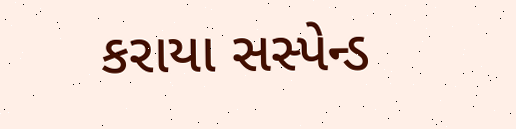કરાયા સસ્પેન્ડ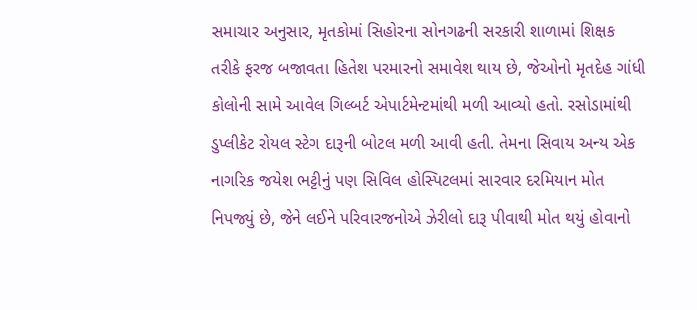સમાચાર અનુસાર, મૃતકોમાં સિહોરના સોનગઢની સરકારી શાળામાં શિક્ષક તરીકે ફરજ બજાવતા હિતેશ પરમારનો સમાવેશ થાય છે, જેઓનો મૃતદેહ ગાંધી કોલોની સામે આવેલ ગિલ્બર્ટ એપાર્ટમેન્ટમાંથી મળી આવ્યો હતો. રસોડામાંથી ડુપ્લીકેટ રોયલ સ્ટેગ દારૂની બોટલ મળી આવી હતી. તેમના સિવાય અન્ય એક નાગરિક જયેશ ભટ્ટીનું પણ સિવિલ હોસ્પિટલમાં સારવાર દરમિયાન મોત નિપજ્યું છે, જેને લઈને પરિવારજનોએ ઝેરીલો દારૂ પીવાથી મોત થયું હોવાનો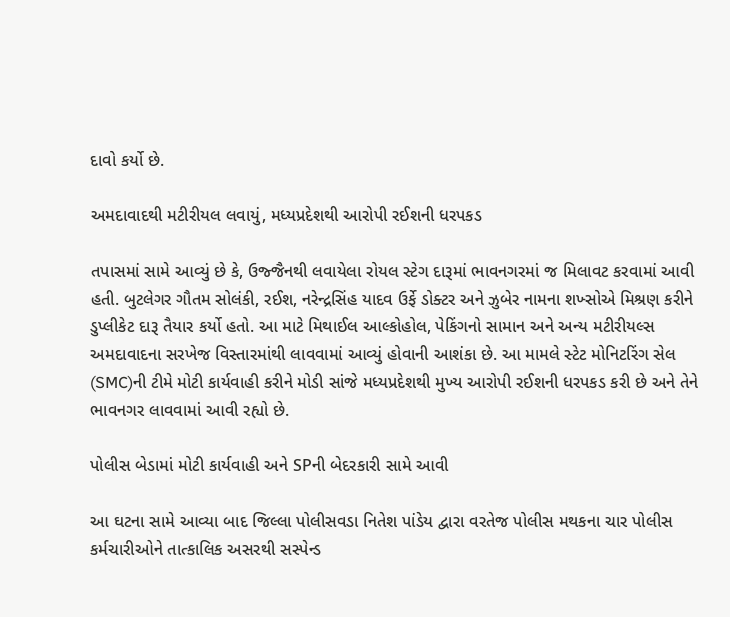દાવો કર્યો છે.

અમદાવાદથી મટીરીયલ લવાયું, મધ્યપ્રદેશથી આરોપી રઈશની ધરપકડ

તપાસમાં સામે આવ્યું છે કે, ઉજ્જૈનથી લવાયેલા રોયલ સ્ટેગ દારૂમાં ભાવનગરમાં જ મિલાવટ કરવામાં આવી હતી. બુટલેગર ગૌતમ સોલંકી, રઈશ, નરેન્દ્રસિંહ યાદવ ઉર્ફે ડોક્ટર અને ઝુબેર નામના શખ્સોએ મિશ્રણ કરીને ડુપ્લીકેટ દારૂ તૈયાર કર્યો હતો. આ માટે મિથાઈલ આલ્કોહોલ, પેકિંગનો સામાન અને અન્ય મટીરીયલ્સ અમદાવાદના સરખેજ વિસ્તારમાંથી લાવવામાં આવ્યું હોવાની આશંકા છે. આ મામલે સ્ટેટ મોનિટરિંગ સેલ (SMC)ની ટીમે મોટી કાર્યવાહી કરીને મોડી સાંજે મધ્યપ્રદેશથી મુખ્ય આરોપી રઈશની ધરપકડ કરી છે અને તેને ભાવનગર લાવવામાં આવી રહ્યો છે.

પોલીસ બેડામાં મોટી કાર્યવાહી અને SPની બેદરકારી સામે આવી

આ ઘટના સામે આવ્યા બાદ જિલ્લા પોલીસવડા નિતેશ પાંડેય દ્વારા વરતેજ પોલીસ મથકના ચાર પોલીસ કર્મચારીઓને તાત્કાલિક અસરથી સસ્પેન્ડ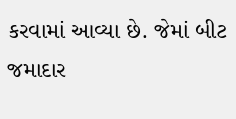કરવામાં આવ્યા છે. જેમાં બીટ જમાદાર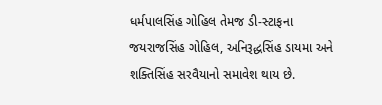ધર્મપાલસિંહ ગોહિલ તેમજ ડી-સ્ટાફના જયરાજસિંહ ગોહિલ, અનિરૂદ્ધસિંહ ડાયમા અને શક્તિસિંહ સરવૈયાનો સમાવેશ થાય છે.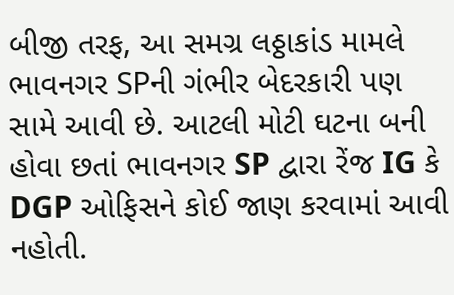બીજી તરફ, આ સમગ્ર લઠ્ઠાકાંડ મામલે ભાવનગર SPની ગંભીર બેદરકારી પણ સામે આવી છે. આટલી મોટી ઘટના બની હોવા છતાં ભાવનગર SP દ્વારા રેંજ IG કે DGP ઓફિસને કોઈ જાણ કરવામાં આવી નહોતી.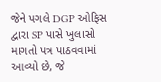જેને પગલે DGP ઓફિસ દ્વારા SP પાસે ખુલાસો માગતો પત્ર પાઠવવામાં આવ્યો છે, જે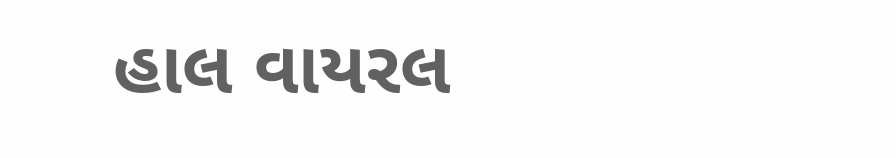હાલ વાયરલ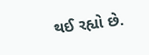થઈ રહ્યો છે.